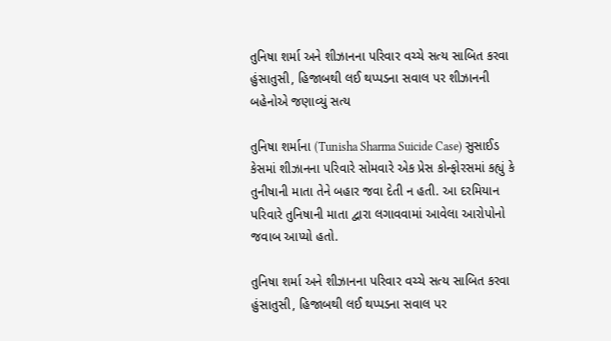તુનિષા શર્મા અને શીઝાનના પરિવાર વચ્ચે સત્ય સાબિત કરવા હુંસાતુસી, હિજાબથી લઈ થપ્પડના સવાલ પર શીઝાનની બહેનોએ જણાવ્યું સત્ય

તુનિષા શર્માના (Tunisha Sharma Suicide Case) સુસાઈડ કેસમાં શીઝાનના પરિવારે સોમવારે એક પ્રેસ કોન્ફોરસમાં કહ્યું કે તુનીષાની માતા તેને બહાર જવા દેતી ન હતી. આ દરમિયાન પરિવારે તુનિષાની માતા દ્વારા લગાવવામાં આવેલા આરોપોનો જવાબ આપ્યો હતો.

તુનિષા શર્મા અને શીઝાનના પરિવાર વચ્ચે સત્ય સાબિત કરવા હુંસાતુસી, હિજાબથી લઈ થપ્પડના સવાલ પર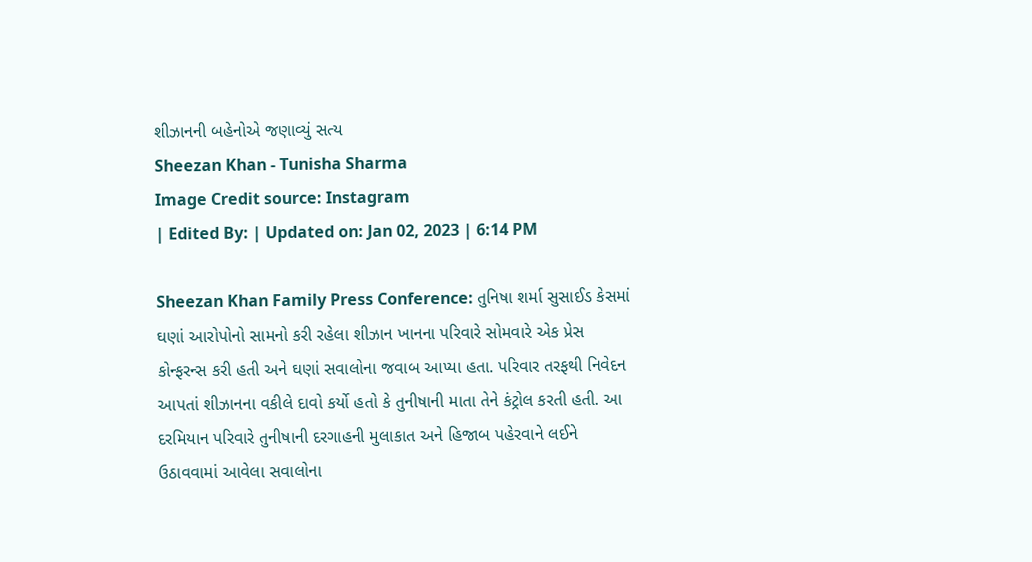શીઝાનની બહેનોએ જણાવ્યું સત્ય
Sheezan Khan - Tunisha Sharma
Image Credit source: Instagram
| Edited By: | Updated on: Jan 02, 2023 | 6:14 PM

Sheezan Khan Family Press Conference: તુનિષા શર્મા સુસાઈડ કેસમાં ઘણાં આરોપોનો સામનો કરી રહેલા શીઝાન ખાનના પરિવારે સોમવારે એક પ્રેસ કોન્ફરન્સ કરી હતી અને ઘણાં સવાલોના જવાબ આપ્યા હતા. પરિવાર તરફથી નિવેદન આપતાં શીઝાનના વકીલે દાવો કર્યો હતો કે તુનીષાની માતા તેને કંટ્રોલ કરતી હતી. આ દરમિયાન પરિવારે તુનીષાની દરગાહની મુલાકાત અને હિજાબ પહેરવાને લઈને ઉઠાવવામાં આવેલા સવાલોના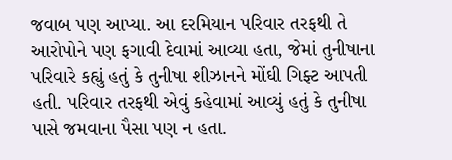જવાબ પણ આપ્યા. આ દરમિયાન પરિવાર તરફથી તે આરોપોને પણ ફગાવી દેવામાં આવ્યા હતા, જેમાં તુનીષાના પરિવારે કહ્યું હતું કે તુનીષા શીઝાનને મોંઘી ગિફ્ટ આપતી હતી. પરિવાર તરફથી એવું કહેવામાં આવ્યું હતું કે તુનીષા પાસે જમવાના પૈસા પણ ન હતા.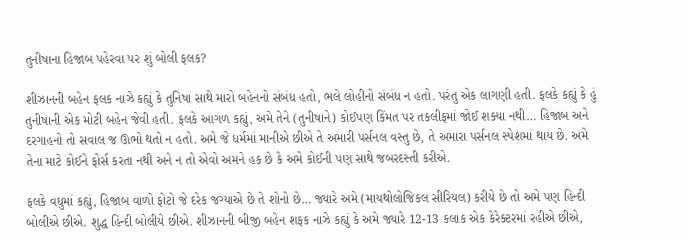તુનીષાના હિજાબ પહેરવા પર શું બોલી ફલક?

શીઝાનની બહેન ફલક નાઝે કહ્યું કે તુનિષા સાથે મારો બહેનનો સંબંધ હતો, ભલે લોહીનો સંબંધ ન હતો. પરંતુ એક લાગણી હતી. ફલકે કહ્યું કે હું તુનીષાની એક મોટી બહેન જેવી હતી. ફલકે આગળ કહ્યું, અમે તેને (તુનીષાને) કોઈપણ કિંમત પર તકલીફમાં જોઈ શક્યા નથી… હિજાબ અને દરગાહનો તો સવાલ જ ઊભો થતો ન હતો. અમે જે ધર્મમાં માનીએ છીએ તે અમારી પર્સનલ વસ્તુ છે, તે અમારા પર્સનલ સ્પેશમાં થાય છે. અમે તેના માટે કોઈને ફોર્સ કરતા નથી અને ન તો એવો અમને હક છે કે અમે કોઈની પણ સાથે જબરદસ્તી કરીએ.

ફલકે વધુમાં કહ્યું, હિજાબ વાળો ફોટો જે દરેક જગ્યાએ છે તે શોનો છે… જ્યારે અમે (માયથોલોજિકલ સીરિયલ) કરીયે છે તો અમે પણ હિન્દી બોલીએ છીએ. શુદ્ધ હિન્દી બોલીયે છીએ. શીઝાનની બીજી બહેન શફક નાઝે કહ્યું કે અમે જ્યારે 12-13 કલાક એક કેરેક્ટરમાં રહીએ છીએ,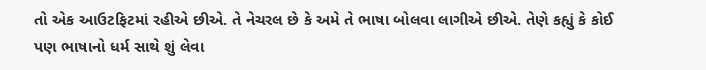તો એક આઉટફિટમાં રહીએ છીએ. તે નેચરલ છે કે અમે તે ભાષા બોલવા લાગીએ છીએ. તેણે કહ્યું કે કોઈ પણ ભાષાનો ધર્મ સાથે શું લેવા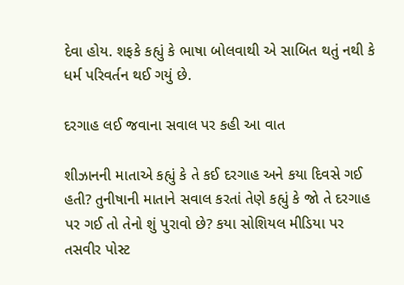દેવા હોય. શફકે કહ્યું કે ભાષા બોલવાથી એ સાબિત થતું નથી કે ધર્મ પરિવર્તન થઈ ગયું છે.

દરગાહ લઈ જવાના સવાલ પર કહી આ વાત

શીઝાનની માતાએ કહ્યું કે તે કઈ દરગાહ અને કયા દિવસે ગઈ હતી? તુનીષાની માતાને સવાલ કરતાં તેણે કહ્યું કે જો તે દરગાહ પર ગઈ તો તેનો શું પુરાવો છે? કયા સોશિયલ મીડિયા પર તસવીર પોસ્ટ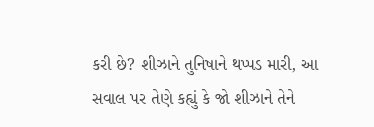કરી છે? શીઝાને તુનિષાને થપ્પડ મારી, આ સવાલ પર તેણે કહ્યું કે જો શીઝાને તેને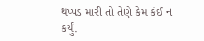થપ્પડ મારી તો તેણે કેમ કંઈ ન કર્યું.